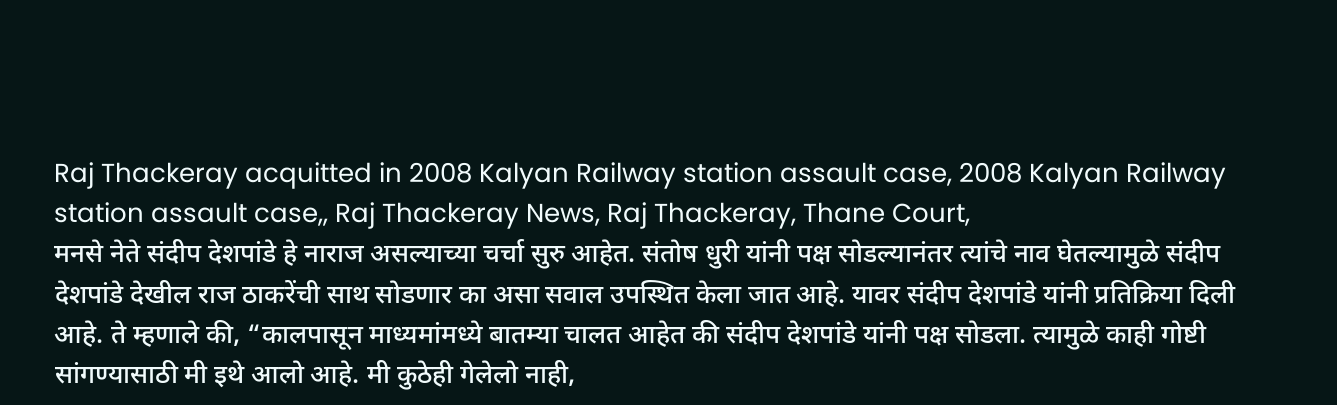Raj Thackeray acquitted in 2008 Kalyan Railway station assault case, 2008 Kalyan Railway station assault case,, Raj Thackeray News, Raj Thackeray, Thane Court,
मनसे नेते संदीप देशपांडे हे नाराज असल्याच्या चर्चा सुरु आहेत. संतोष धुरी यांनी पक्ष सोडल्यानंतर त्यांचे नाव घेतल्यामुळे संदीप देशपांडे देखील राज ठाकरेंची साथ सोडणार का असा सवाल उपस्थित केला जात आहे. यावर संदीप देशपांडे यांनी प्रतिक्रिया दिली आहे. ते म्हणाले की, “कालपासून माध्यमांमध्ये बातम्या चालत आहेत की संदीप देशपांडे यांनी पक्ष सोडला. त्यामुळे काही गोष्टी सांगण्यासाठी मी इथे आलो आहे. मी कुठेही गेलेलो नाही,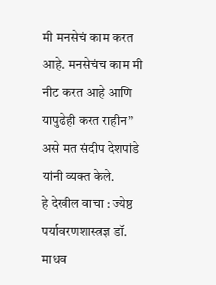मी मनसेचं काम करत आहे. मनसेचंच काम मी नीट करत आहे आणि यापुढेही करत राहीन” असे मत संदीप देशपांडे यांनी व्यक्त केले.
हे देखील वाचा : ज्येष्ठ पर्यावरणशास्त्रज्ञ डॉ. माधव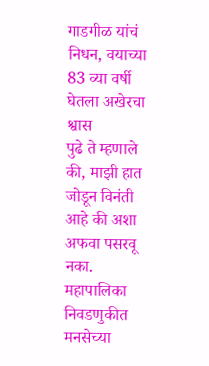गाडगीळ यांचं निधन, वयाच्या 83 व्या वर्षी घेतला अखेरचा श्वास
पुढे ते म्हणाले की, माझी हात जोडून विनंती आहे की अशा अफवा पसरवू नका. महापालिका निवडणुकीत मनसेच्या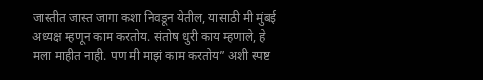जास्तीत जास्त जागा कशा निवडून येतील, यासाठी मी मुंबई अध्यक्ष म्हणून काम करतोय. संतोष धुरी काय म्हणाले, हे मला माहीत नाही. पण मी माझं काम करतोय” अशी स्पष्ट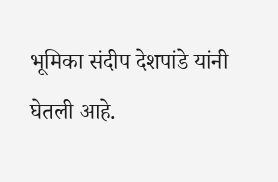भूमिका संदीप देशपांडे यांनी घेतली आहे.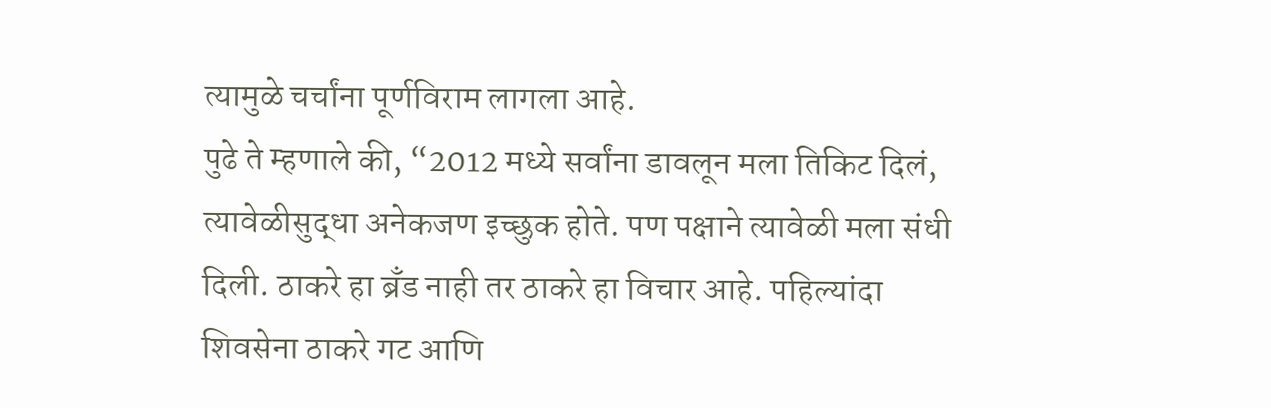त्यामुळे चर्चांना पूर्णविराम लागला आहे.
पुढे ते म्हणाले की, “2012 मध्ये सर्वांना डावलून मला तिकिट दिलं, त्यावेळीसुद्धा अनेकजण इच्छुक होते. पण पक्षाने त्यावेळी मला संधी दिली. ठाकरे हा ब्रँड नाही तर ठाकरे हा विचार आहे. पहिल्यांदा शिवसेना ठाकरे गट आणि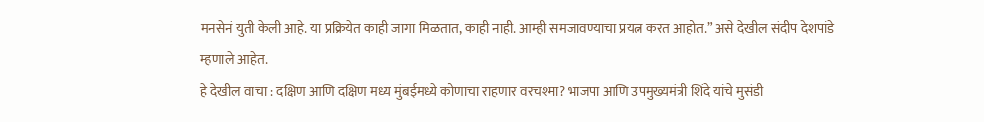मनसेनं युती केली आहे. या प्रक्रियेत काही जागा मिळतात, काही नाही. आम्ही समजावण्याचा प्रयत्न करत आहोत.” असे देखील संदीप देशपांडे म्हणाले आहेत.
हे देखील वाचा : दक्षिण आणि दक्षिण मध्य मुंबईमध्ये कोणाचा राहणार वरचश्मा? भाजपा आणि उपमुख्यमंत्री शिंदे यांचे मुसंडी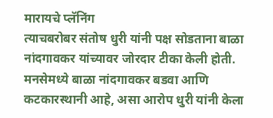मारायचे प्लॅनिंग
त्याचबरोबर संतोष धुरी यांनी पक्ष सोडताना बाळा नांदगावकर यांच्यावर जोरदार टीका केली होती. मनसेमध्ये बाळा नांदगावकर बडवा आणि कटकारस्थानी आहे, असा आरोप धुरी यांनी केला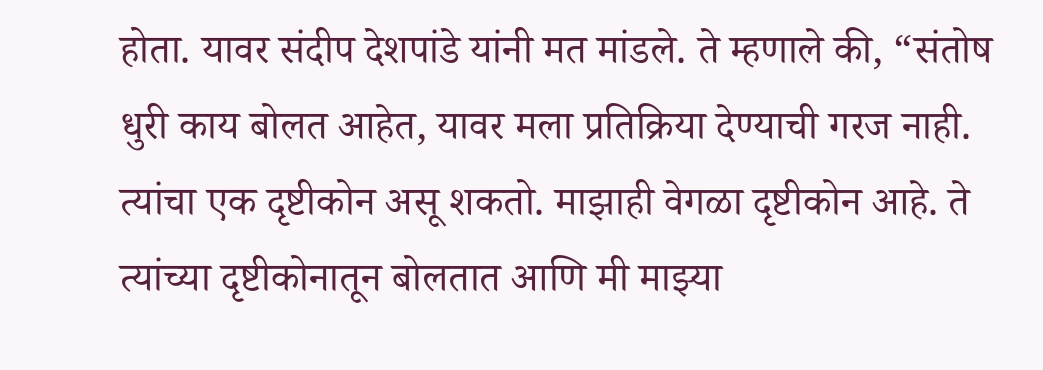होता. यावर संदीप देशपांडे यांनी मत मांडले. ते म्हणाले की, “संतोष धुरी काय बोलत आहेत, यावर मला प्रतिक्रिया देण्याची गरज नाही. त्यांचा एक दृष्टीकोन असू शकतो. माझाही वेगळा दृष्टीकोन आहे. ते त्यांच्या दृष्टीकोनातून बोलतात आणि मी माझ्या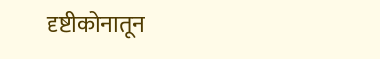दृष्टीकोनातून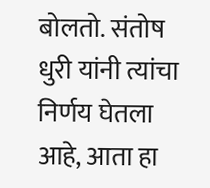बोलतो. संतोष धुरी यांनी त्यांचा निर्णय घेतला आहे, आता हा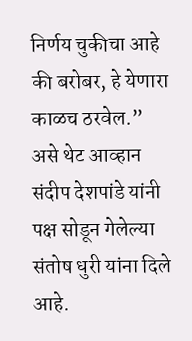निर्णय चुकीचा आहे की बरोबर, हे येणारा काळच ठरवेल.” असे थेट आव्हान संदीप देशपांडे यांनी पक्ष सोडून गेलेल्या संतोष धुरी यांना दिले आहे.